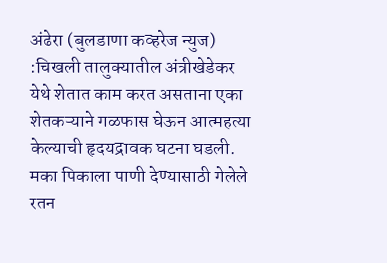अंढेरा (बुलडाणा कव्हरेज न्युज) :चिखली तालुक्यातील अंत्रीखेडेकर येथे शेतात काम करत असताना एका शेतकऱ्याने गळफास घेऊन आत्महत्या केल्याची हृदयद्रावक घटना घडली. मका पिकाला पाणी देण्यासाठी गेलेले रतन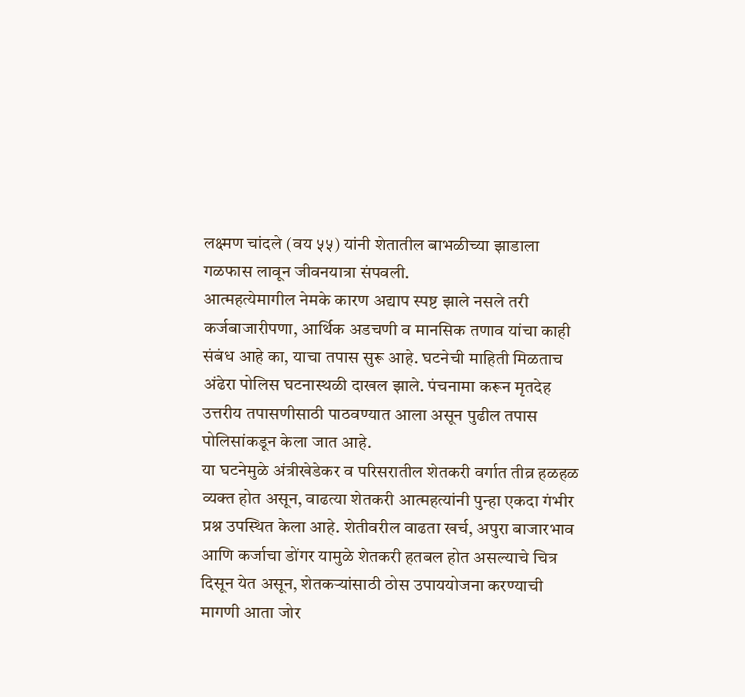लक्ष्मण चांदले (वय ५५) यांनी शेतातील बाभळीच्या झाडाला गळफास लावून जीवनयात्रा संपवली.
आत्महत्येमागील नेमके कारण अद्याप स्पष्ट झाले नसले तरी कर्जबाजारीपणा, आर्थिक अडचणी व मानसिक तणाव यांचा काही संबंध आहे का, याचा तपास सुरू आहे. घटनेची माहिती मिळताच अंढेरा पोलिस घटनास्थळी दाखल झाले. पंचनामा करून मृतदेह उत्तरीय तपासणीसाठी पाठवण्यात आला असून पुढील तपास पोलिसांकडून केला जात आहे.
या घटनेमुळे अंत्रीखेडेकर व परिसरातील शेतकरी वर्गात तीव्र हळहळ व्यक्त होत असून, वाढत्या शेतकरी आत्महत्यांनी पुन्हा एकदा गंभीर प्रश्न उपस्थित केला आहे. शेतीवरील वाढता खर्च, अपुरा बाजारभाव आणि कर्जाचा डोंगर यामुळे शेतकरी हतबल होत असल्याचे चित्र दिसून येत असून, शेतकऱ्यांसाठी ठोस उपाययोजना करण्याची मागणी आता जोर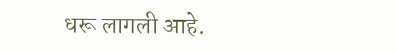धरू लागली आहे.